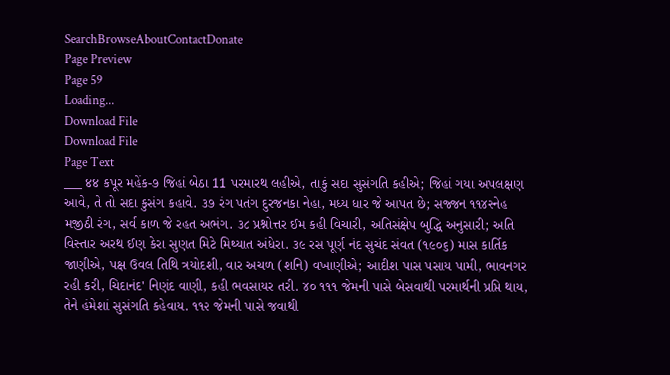SearchBrowseAboutContactDonate
Page Preview
Page 59
Loading...
Download File
Download File
Page Text
___ ४४ કપૂર મહેંક-૭ જિહાં બેઠા 11 પરમારથ લહીએ, તાકું સદા સુસંગતિ કહીએ; જિહાં ગયા અપલક્ષણ આવે, તે તો સદા કુસંગ કહાવે. ૩૭ રંગ પતંગ દુરજનકા નેહા, મધ્ય ધાર જે આપત છે; સજ્જન ૧૧૪સ્નેહ મજીઠી રંગ, સર્વ કાળ જે રહત અભંગ. ૩૮ પ્રશ્નોત્તર ઈમ કહી વિચારી, અતિસંક્ષેપ બુદ્ધિ અનુસારી; અતિ વિસ્તાર અરથ ઈણ કેરા સુણત મિટે મિથ્યાત અંધેરા. ૩૯ રસ પૂર્ણ નંદ સુચંદ સંવત (૧૯૦૬) માસ કાર્તિક જાણીએ, પક્ષ ઉવલ તિથિ ત્રયોદશી, વાર અચળ (શનિ) વખાણીએ; આદીશ પાસ પસાય પામી, ભાવનગર રહી કરી, ચિદાનંદ' નિણંદ વાણી, કહી ભવસાયર તરી. ૪૦ ૧૧૧ જેમની પાસે બેસવાથી પરમાર્થની પ્રપ્તિ થાય, તેને હંમેશાં સુસંગતિ કહેવાય. ૧૧૨ જેમની પાસે જવાથી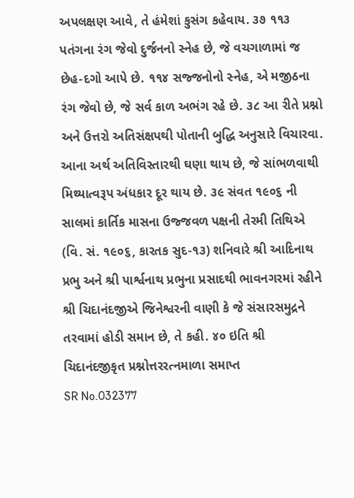અપલક્ષણ આવે, તે હંમેશાં કુસંગ કહેવાય. ૩૭ ૧૧૩ પતંગના રંગ જેવો દુર્જનનો સ્નેહ છે, જે વચગાળામાં જ છેહ-દગો આપે છે. ૧૧૪ સજ્જનોનો સ્નેહ, એ મજીઠના રંગ જેવો છે, જે સર્વ કાળ અભંગ રહે છે. ૩૮ આ રીતે પ્રશ્નો અને ઉત્તરો અતિસંક્ષપથી પોતાની બુદ્ધિ અનુસારે વિચારવા. આના અર્થ અતિવિસ્તારથી ઘણા થાય છે, જે સાંભળવાથી મિથ્યાત્વરૂપ અંધકાર દૂર થાય છે. ૩૯ સંવત ૧૯૦૬ ની સાલમાં કાર્તિક માસના ઉજ્જવળ પક્ષની તેરમી તિથિએ (વિ. સં. ૧૯૦૬, કારતક સુદ-૧૩) શનિવારે શ્રી આદિનાથ પ્રભુ અને શ્રી પાર્શ્વનાથ પ્રભુના પ્રસાદથી ભાવનગરમાં રહીને શ્રી ચિદાનંદજીએ જિનેશ્વરની વાણી કે જે સંસારસમુદ્રને તરવામાં હોડી સમાન છે, તે કહી. ૪૦ ઇતિ શ્રી ચિદાનંદજીકૃત પ્રશ્નોત્તરરત્નમાળા સમાપ્ત
SR No.032377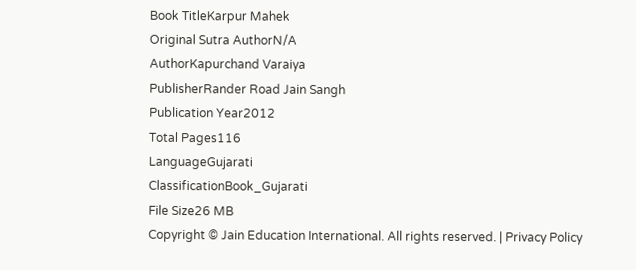Book TitleKarpur Mahek
Original Sutra AuthorN/A
AuthorKapurchand Varaiya
PublisherRander Road Jain Sangh
Publication Year2012
Total Pages116
LanguageGujarati
ClassificationBook_Gujarati
File Size26 MB
Copyright © Jain Education International. All rights reserved. | Privacy Policy